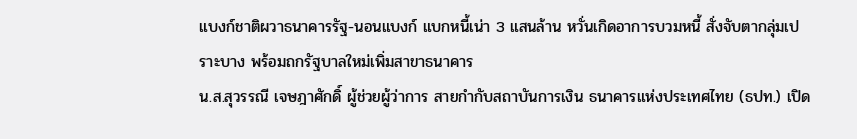แบงก์ชาติผวาธนาคารรัฐ-นอนแบงก์ แบกหนี้เน่า 3 แสนล้าน หวั่นเกิดอาการบวมหนี้ สั่งจับตากลุ่มเปราะบาง พร้อมถกรัฐบาลใหม่เพิ่มสาขาธนาคาร
น.ส.สุวรรณี เจษฎาศักดิ์ ผู้ช่วยผู้ว่าการ สายกำกับสถาบันการเงิน ธนาคารแห่งประเทศไทย (ธปท.) เปิด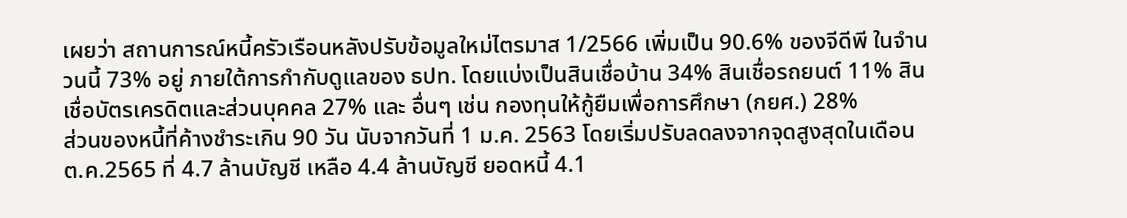เผยว่า สถานการณ์หนี้ครัวเรือนหลังปรับข้อมูลใหม่ไตรมาส 1/2566 เพิ่มเป็น 90.6% ของจีดีพี ในจำนวนนี้ 73% อยู่ ภายใต้การกำกับดูแลของ ธปท. โดยแบ่งเป็นสินเชื่อบ้าน 34% สินเชื่อรถยนต์ 11% สินเชื่อบัตรเครดิตและส่วนบุคคล 27% และ อื่นๆ เช่น กองทุนให้กู้ยืมเพื่อการศึกษา (กยศ.) 28%
ส่วนของหนี้ที่ค้างชำระเกิน 90 วัน นับจากวันที่ 1 ม.ค. 2563 โดยเริ่มปรับลดลงจากจุดสูงสุดในเดือน ต.ค.2565 ที่ 4.7 ล้านบัญชี เหลือ 4.4 ล้านบัญชี ยอดหนี้ 4.1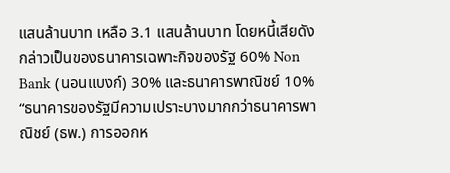แสนล้านบาท เหลือ 3.1 แสนล้านบาท โดยหนี้เสียดังกล่าวเป็นของธนาคารเฉพาะกิจของรัฐ 60% Non Bank (นอนแบงก์) 30% และธนาคารพาณิชย์ 10%
“ธนาคารของรัฐมีความเปราะบางมากกว่าธนาคารพาณิชย์ (ธพ.) การออกห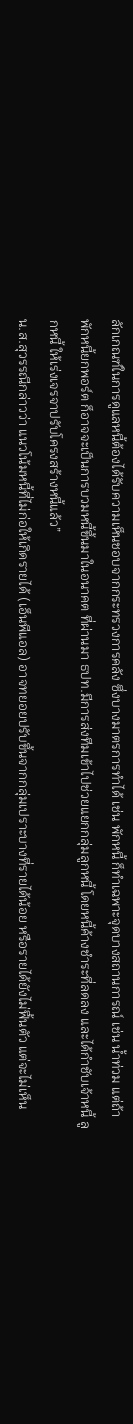ลักเกณฑ์ในการดูแลหนี้ต้องได้รับความเห็นชอบจากกระทรวงการคลัง ซึ่งบางมาตรการทำได้ เช่น พักหนี้ ก็ทำเฉพาะจุดบางสถานการณ์ เช่น น้ำท่วม แต่ถ้าพักหนี้ยกพอร์ต ก็อาจจะเป็นการบวมหนี้ขึ้นมาในอนาคต ที่ผ่านมา ธปท.มีการส่งทีมเข้าไปช่วยแยกกลุ่มลูกหนี้ โดยหนี้ค้างชำระที่ลดลง และได้กำชับเจ้าหนี้ ลูกหนี้ ให้เร่งเจรจาปรับโครงสร้างหนี้แล้ว”
น.ส.สุวรรณีกล่าวว่า แนวโน้มหนี้ที่ไม่ก่อให้เกิดรายได้ (เอ็นพีแอล) อาจทยอยปรับขึ้นจากกลุ่มเปราะบางที่รายได้น้อย หรือรายได้ยังไม่ฟื้นตัว แต่จะไม่เห็น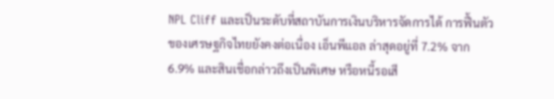NPL Cliff และเป็นระดับที่สถาบันการเงินบริหารจัดการได้ การฟื้นตัวของเศรษฐกิจไทยยังคงต่อเนื่อง เอ็นพีแอล ล่าสุดอยู่ที่ 7.2% จาก 6.9% และสินเชื่อกล่าวถึงเป็นพิเศษ หรือหนี้รอเสี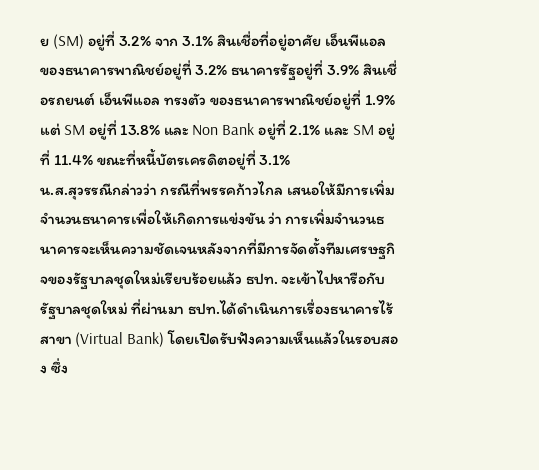ย (SM) อยู่ที่ 3.2% จาก 3.1% สินเชื่อที่อยู่อาศัย เอ็นพีแอล ของธนาคารพาณิชย์อยู่ที่ 3.2% ธนาคารรัฐอยู่ที่ 3.9% สินเชื่อรถยนต์ เอ็นพีแอล ทรงตัว ของธนาคารพาณิชย์อยู่ที่ 1.9% แต่ SM อยู่ที่ 13.8% และ Non Bank อยู่ที่ 2.1% และ SM อยู่ที่ 11.4% ขณะที่หนี้บัตรเครดิตอยู่ที่ 3.1%
น.ส.สุวรรณีกล่าวว่า กรณีที่พรรคก้าวไกล เสนอให้มีการเพิ่มจำนวนธนาคารเพื่อให้เกิดการแข่งขัน ว่า การเพิ่มจำนวนธนาคารจะเห็นความชัดเจนหลังจากที่มีการจัดตั้งทีมเศรษฐกิจของรัฐบาลชุดใหม่เรียบร้อยแล้ว ธปท. จะเข้าไปหารือกับรัฐบาลชุดใหม่ ที่ผ่านมา ธปท.ได้ดำเนินการเรื่องธนาคารไร้สาขา (Virtual Bank) โดยเปิดรับฟังความเห็นแล้วในรอบสอง ซึ่ง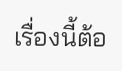เรื่องนี้ต้อ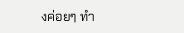งค่อยๆ ทำ